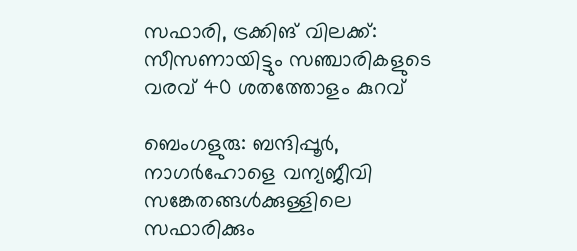സഫാരി, ട്രക്കിങ് വിലക്ക്: സീസണായിട്ടും സഞ്ചാരികളുടെ വരവ് 40 ശതത്തോളം കുറവ്

ബെംഗളുരു: ബന്ദിപ്പൂര്‍, നാഗര്‍ഹോളെ വന്യജീവി സങ്കേതങ്ങള്‍ക്കുള്ളിലെ സഫാരിക്കും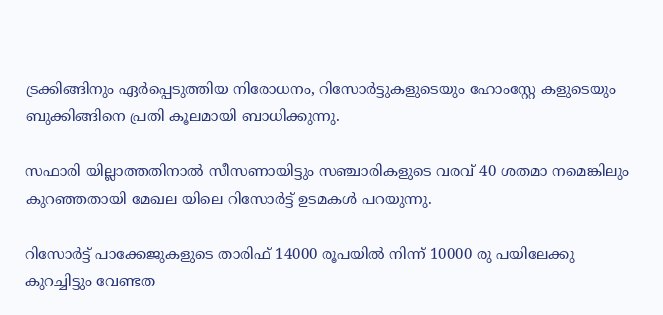ട്രക്കിങ്ങിനും ഏര്‍പ്പെടുത്തിയ നിരോധനം, റിസോര്‍ട്ടുകളുടെയും ഹോംസ്റ്റേ കളുടെയും ബുക്കിങ്ങിനെ പ്രതി കൂലമായി ബാധിക്കുന്നു.

സഫാരി യില്ലാത്തതിനാല്‍ സീസണായിട്ടും സഞ്ചാരികളുടെ വരവ് 40 ശതമാ നമെങ്കിലും കുറഞ്ഞതായി മേഖല യിലെ റിസോര്‍ട്ട് ഉടമകള്‍ പറയുന്നു.

റിസോര്‍ട്ട് പാക്കേജുകളുടെ താരിഫ് 14000 രൂപയില്‍ നിന്ന് 10000 രു പയിലേക്കു കുറച്ചിട്ടും വേണ്ടത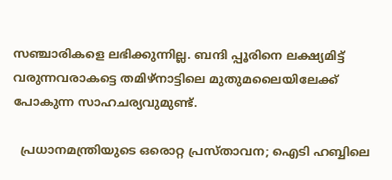സഞ്ചാരികളെ ലഭിക്കുന്നില്ല. ബന്ദി പ്പൂരിനെ ലക്ഷ്യമിട്ട് വരുന്നവരാകട്ടെ തമിഴ്‌നാട്ടിലെ മുതുമലൈയിലേക്ക് പോകുന്ന സാഹചര്യവുമുണ്ട്.

  പ്രധാനമന്ത്രിയുടെ ഒരൊറ്റ പ്രസ്താവന; ഐടി ഹബ്ബിലെ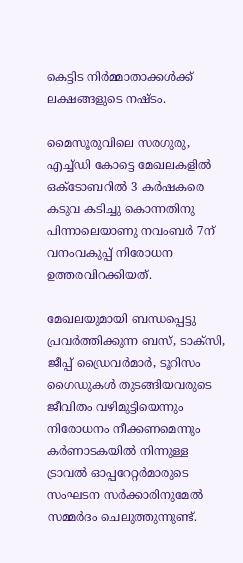കെട്ടിട നിർമ്മാതാക്കൾക്ക് ലക്ഷങ്ങളുടെ നഷ്ടം.

മൈസൂരുവിലെ സരഗുരു, എച്ച്ഡി കോട്ടെ മേഖലകളില്‍ ഒക്ടോബറില്‍ 3 കര്‍ഷകരെ കടുവ കടിച്ചു കൊന്നതിനു പിന്നാലെയാണു നവംബര്‍ 7ന് വനംവകുപ്പ് നിരോധന ഉത്തരവിറക്കിയത്.

മേഖലയുമായി ബന്ധപ്പെട്ടു പ്രവര്‍ത്തിക്കുന്ന ബസ്, ടാക്‌സി, ജീപ്പ് ഡ്രൈവര്‍മാര്‍, ടൂറിസം ഗൈഡുകള്‍ തുടങ്ങിയവരുടെ ജീവിതം വഴിമുട്ടിയെന്നും നിരോധനം നീക്കണമെന്നും കര്‍ണാടകയില്‍ നിന്നുള്ള ട്രാവല്‍ ഓപ്പറേറ്റര്‍മാരുടെ സംഘടന സര്‍ക്കാരിനുമേല്‍ സമ്മര്‍ദം ചെലുത്തുന്നുണ്ട്.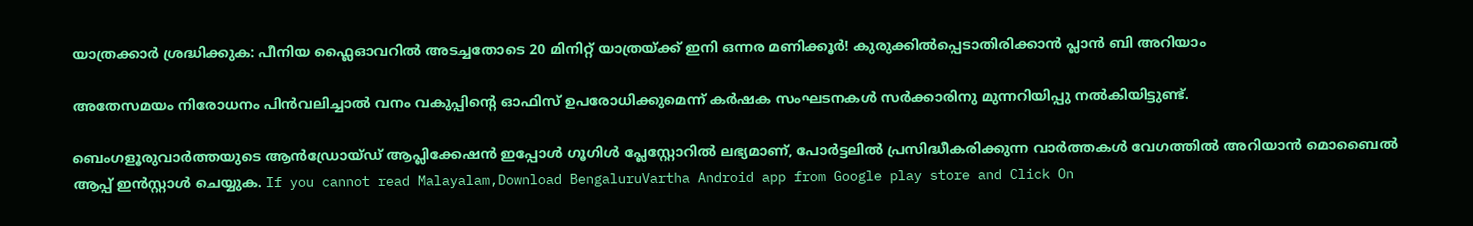യാത്രക്കാർ ശ്രദ്ധിക്കുക: പീനിയ ഫ്ലൈഓവറിൽ അടച്ചതോടെ 20 മിനിറ്റ് യാത്രയ്ക്ക് ഇനി ഒന്നര മണിക്കൂർ! കുരുക്കിൽപ്പെടാതിരിക്കാൻ പ്ലാൻ ബി അറിയാം

അതേസമയം നിരോധനം പിന്‍വലിച്ചാല്‍ വനം വകുപ്പിന്റെ ഓഫിസ് ഉപരോധിക്കുമെന്ന് കര്‍ഷക സംഘടനകള്‍ സര്‍ക്കാരിനു മുന്നറിയിപ്പു നല്‍കിയിട്ടുണ്ട്.

ബെംഗളൂരുവാർത്തയുടെ ആൻഡ്രോയ്ഡ് ആപ്ലിക്കേഷൻ ഇപ്പോൾ ഗൂഗിൾ പ്ലേസ്റ്റോറിൽ ലഭ്യമാണ്, പോർട്ടലിൽ പ്രസിദ്ധീകരിക്കുന്ന വാർത്തകൾ വേഗത്തിൽ അറിയാൻ മൊബൈൽ ആപ്പ് ഇൻസ്റ്റാൾ ചെയ്യുക. If you cannot read Malayalam,Download BengaluruVartha Android app from Google play store and Click On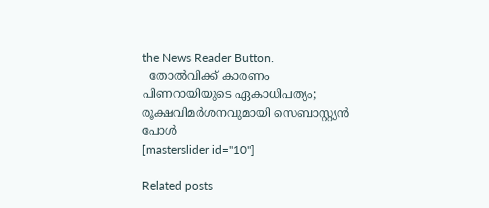the News Reader Button.
  തോൽവിക്ക് കാരണം പിണറായിയുടെ ഏകാധിപത്യം; രൂക്ഷവിമർശനവുമായി സെബാസ്റ്റ്യൻ പോൾ
[masterslider id="10"]

Related posts